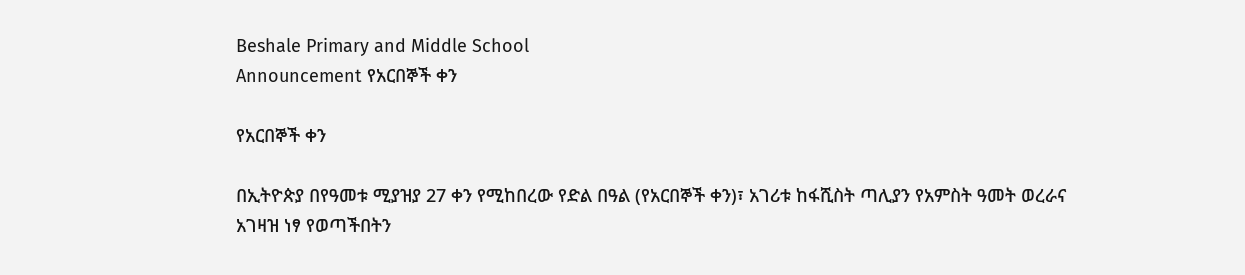Beshale Primary and Middle School
Announcement የአርበኞች ቀን

የአርበኞች ቀን

በኢትዮጵያ በየዓመቱ ሚያዝያ 27 ቀን የሚከበረው የድል በዓል (የአርበኞች ቀን)፣ አገሪቱ ከፋሺስት ጣሊያን የአምስት ዓመት ወረራና አገዛዝ ነፃ የወጣችበትን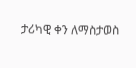ታሪካዊ ቀን ለማስታወስ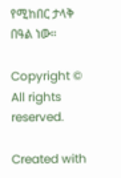የሚከበር ታላቅ በዓል ነው።

Copyright © All rights reserved.

Created with